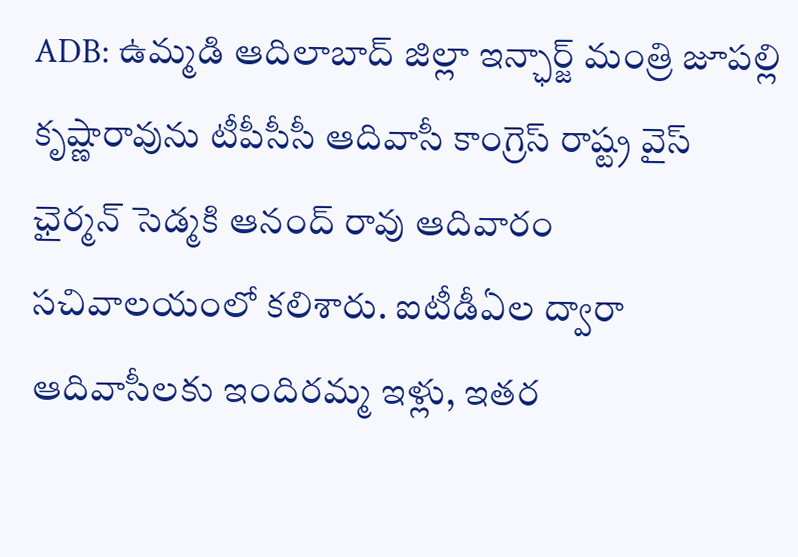ADB: ఉమ్మడి ఆదిలాబాద్ జిల్లా ఇన్ఛార్జ్ మంత్రి జూపల్లి కృష్ణారావును టీపీసీసీ ఆదివాసీ కాంగ్రెస్ రాష్ట్ర వైస్ ఛైర్మన్ సెడ్మకి ఆనంద్ రావు ఆదివారం సచివాలయంలో కలిశారు. ఐటీడీఏల ద్వారా ఆదివాసీలకు ఇందిరమ్మ ఇళ్లు, ఇతర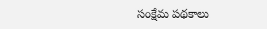సంక్షేమ పథకాలు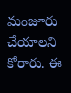మంజూరు చేయాలని కోరారు. ఈ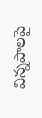విన్నపాలపై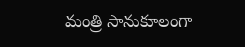మంత్రి సానుకూలంగా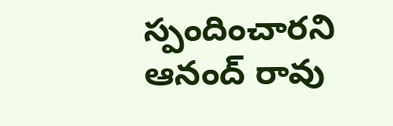స్పందించారని ఆనంద్ రావు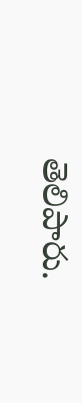తెలిపారు.